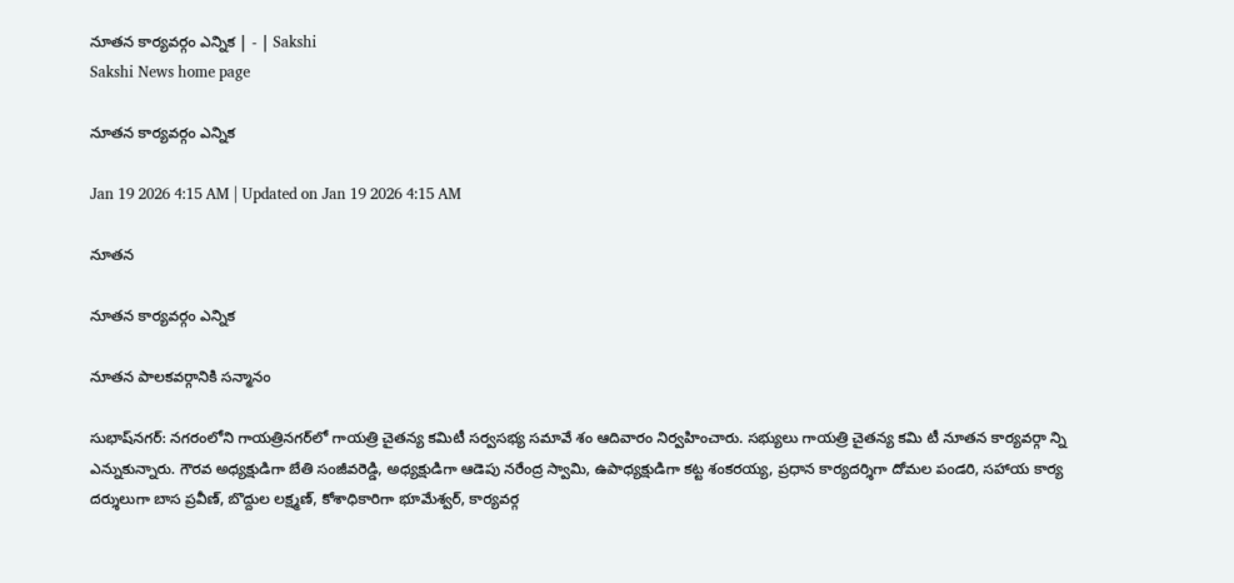నూతన కార్యవర్గం ఎన్నిక | - | Sakshi
Sakshi News home page

నూతన కార్యవర్గం ఎన్నిక

Jan 19 2026 4:15 AM | Updated on Jan 19 2026 4:15 AM

నూతన

నూతన కార్యవర్గం ఎన్నిక

నూతన పాలకవర్గానికి సన్మానం

సుభాష్‌నగర్‌: నగరంలోని గాయత్రినగర్‌లో గాయత్రి చైతన్య కమిటీ సర్వసభ్య సమావే శం ఆదివారం నిర్వహించారు. సభ్యులు గాయత్రి చైతన్య కమి టీ నూతన కార్యవర్గా న్ని ఎన్నుకున్నారు. గౌరవ అధ్యక్షుడిగా బేతి సంజీవరెడ్డి, అధ్యక్షుడిగా ఆడెపు నరేంద్ర స్వామి, ఉపాధ్యక్షుడిగా కట్ట శంకరయ్య, ప్రధాన కార్యదర్శిగా దోమల పండరి, సహాయ కార్య దర్శులుగా బాస ప్రవీణ్‌, బొద్దుల లక్ష్మణ్‌, కోశాధికారిగా భూమేశ్వర్‌, కార్యవర్గ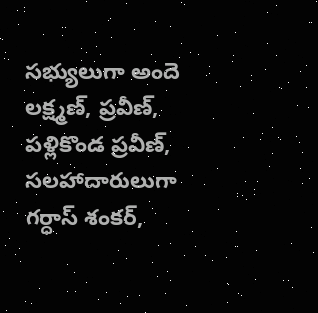సభ్యులుగా అందె లక్ష్మణ్‌, ప్రవీణ్‌, పళ్లికొండ ప్రవీణ్‌, సలహాదారులుగా గర్ధాస్‌ శంకర్‌,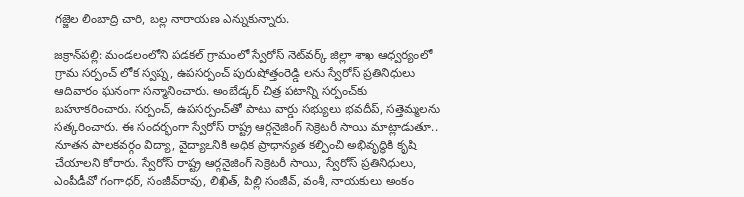గజ్జెల లింబాద్రి చారి, బల్ల నారాయణ ఎన్నుకున్నారు.

జక్రాన్‌పల్లి: మండలంలోని పడకల్‌ గ్రామంలో స్వేరోస్‌ నెట్‌వర్క్‌ జిల్లా శాఖ ఆధ్వర్యంలో గ్రామ సర్పంచ్‌ లోక స్వప్న, ఉపసర్పంచ్‌ పురుషోత్తంరెడ్డి లను స్వేరోస్‌ ప్రతినిధులు ఆదివారం ఘనంగా సన్మానించారు. అంబేడ్కర్‌ చిత్ర పటాన్ని సర్పంచ్‌కు బహూకరించారు. సర్పంచ్‌, ఉపసర్పంచ్‌తో పాటు వార్డు సభ్యులు భవదీప్‌, సత్తెమ్మలను సత్కరించారు. ఈ సందర్భంగా స్వేరోస్‌ రాష్ట్ర ఆర్గనైజింగ్‌ సెక్రెటరీ సాయి మాట్లాడుతూ.. నూతన పాలకవర్గం విద్యా, వైద్యాఽనికి అధిక ప్రాధాన్యత కల్పించి అభివృద్ధికి కృషి చేయాలని కోరారు. స్వేరోస్‌ రాష్ట్ర ఆర్గనైజింగ్‌ సెక్రెటరీ సాయి, స్వేరోస్‌ ప్రతినిధులు, ఎంపీడీవో గంగాధర్‌, సంజీవ్‌రావు, లిఖిత్‌, పిల్లి సంజీవ్‌, వంశీ, నాయకులు అంకం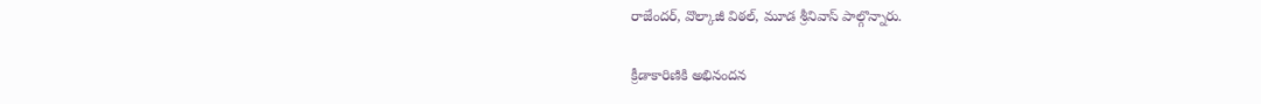రాజేందర్‌, వొల్కాజీ విఠల్‌, మూడ శ్రీనివాస్‌ పాల్గొన్నారు.

క్రీడాకారిణికి అభినందన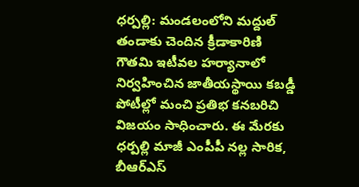ధర్పల్లి: మండలంలోని మద్దుల్‌ తండాకు చెందిన క్రీడాకారిణి గౌతమి ఇటీవల హర్యానాలో నిర్వహించిన జాతీయస్థాయి కబడ్డీ పోటీల్లో మంచి ప్రతిభ కనబరిచి విజయం సాధించారు. ఈ మేరకు ధర్పల్లి మాజీ ఎంపీపీ నల్ల సారిక, బీఆర్‌ఎస్‌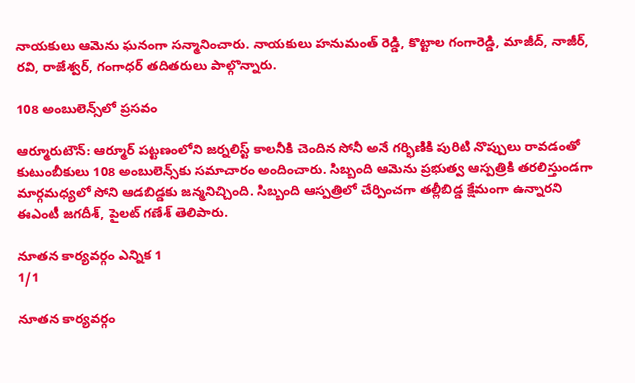నాయకులు ఆమెను ఘనంగా సన్మానించారు. నాయకులు హనుమంత్‌ రెడ్డి, కొట్టాల గంగారెడ్డి, మాజీద్‌, నాజీర్‌, రవి, రాజేశ్వర్‌, గంగాధర్‌ తదితరులు పాల్గొన్నారు.

108 అంబులెన్స్‌లో ప్రసవం

ఆర్మూరుటౌన్‌: ఆర్మూర్‌ పట్టణంలోని జర్నలిస్ట్‌ కాలనీకి చెందిన సోనీ అనే గర్భిణికి పురిటి నొప్పులు రావడంతో కుటుంబీకులు 108 అంబులెన్స్‌కు సమాచారం అందించారు. సిబ్బంది ఆమెను ప్రభుత్వ ఆస్పత్రికి తరలిస్తుండగా మార్గమధ్యలో సోని ఆడబిడ్డకు జన్మనిచ్చింది. సిబ్బంది ఆస్పత్రిలో చేర్పించగా తల్లీబిడ్డ క్షేమంగా ఉన్నారని ఈఎంటీ జగదీశ్‌, పైలట్‌ గణేశ్‌ తెలిపారు.

నూతన కార్యవర్గం ఎన్నిక 1
1/1

నూతన కార్యవర్గం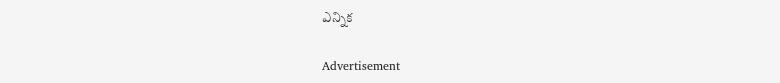ఎన్నిక

Advertisement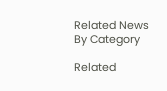Related News By Category

Related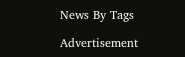News By Tags

Advertisement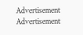Advertisement
Advertisement